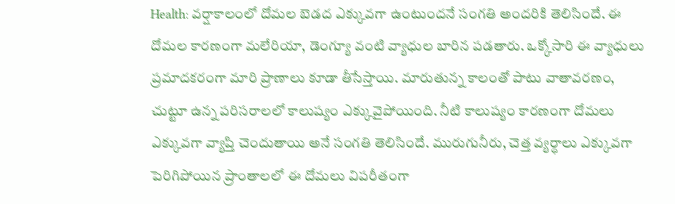Health: వర్షాకాలంలో దోమల బెడద ఎక్కువగా ఉంటుందనే సంగతి అందరికి తెలిసిందే. ఈ దోమల కారణంగా మలేరియా, డెంగ్యూ వంటి వ్యాధుల బారిన పడతారు. ఒక్కోసారి ఈ వ్యాధులు ప్రమాదకరంగా మారి ప్రాణాలు కూడా తీసేస్తాయి. మారుతున్న కాలంతో పాటు వాతావరణం, చుట్టూ ఉన్న పరిసరాలలో కాలుష్యం ఎక్కువైపోయింది. నీటి కాలుష్యం కారణంగా దోమలు ఎక్కువగా వ్యాప్తి చెందుతాయి అనే సంగతి తెలిసిందే. మురుగునీరు, చెత్త వ్యర్ధాలు ఎక్కువగా పెరిగిపోయిన ప్రాంతాలలో ఈ దోమలు విపరీతంగా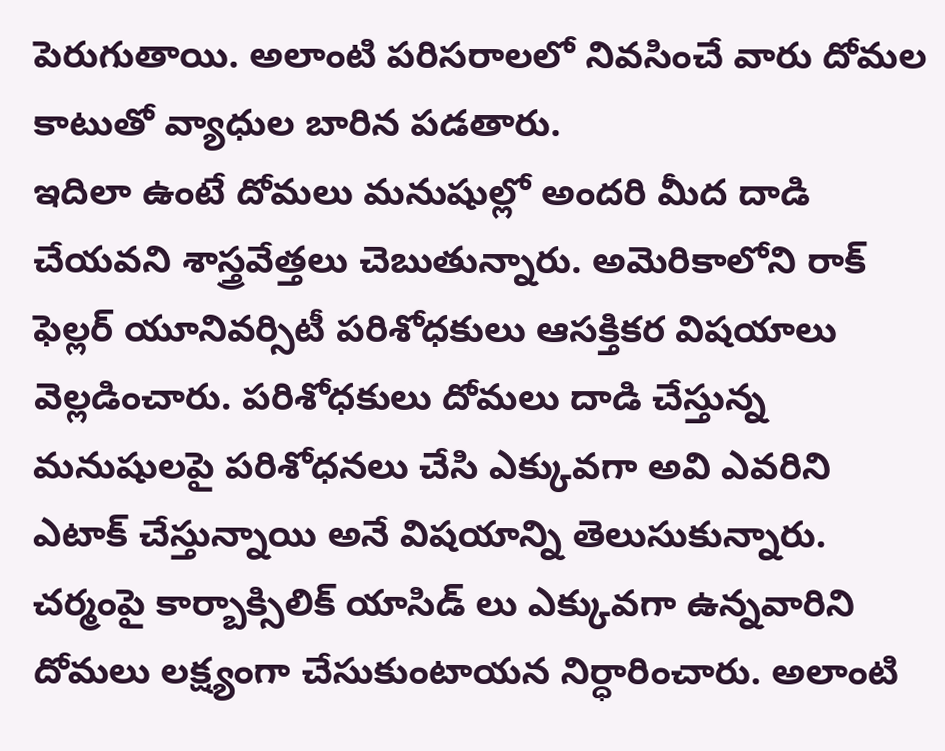పెరుగుతాయి. అలాంటి పరిసరాలలో నివసించే వారు దోమల కాటుతో వ్యాధుల బారిన పడతారు.
ఇదిలా ఉంటే దోమలు మనుషుల్లో అందరి మీద దాడి చేయవని శాస్త్రవేత్తలు చెబుతున్నారు. అమెరికాలోని రాక్ ఫెల్లర్ యూనివర్సిటీ పరిశోధకులు ఆసక్తికర విషయాలు వెల్లడించారు. పరిశోధకులు దోమలు దాడి చేస్తున్న మనుషులపై పరిశోధనలు చేసి ఎక్కువగా అవి ఎవరిని ఎటాక్ చేస్తున్నాయి అనే విషయాన్ని తెలుసుకున్నారు. చర్మంపై కార్బాక్సిలిక్ యాసిడ్ లు ఎక్కువగా ఉన్నవారిని దోమలు లక్ష్యంగా చేసుకుంటాయన నిర్ధారించారు. అలాంటి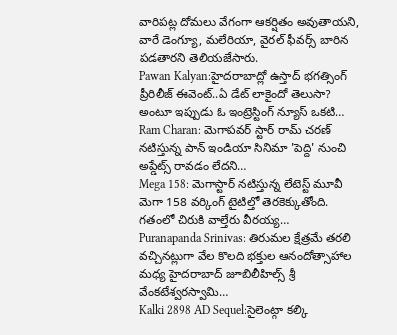వారిపట్ల దోమలు వేగంగా ఆకర్షితం అవుతాయని, వారే డెంగ్యూ, మలేరియా, వైరల్ ఫీవర్స్ బారిన పడతారని తెలియజేసారు.
Pawan Kalyan:హైదరాబాద్లో ఉస్తాద్ భగత్సింగ్ ప్రీరిలీజ్ ఈవెంట్..ఏ డేట్ లాకైందో తెలుసా? అంటూ ఇప్పుడు ఓ ఇంట్రెస్టింగ్ న్యూస్ ఒకటి…
Ram Charan: మెగాపవర్ స్టార్ రామ్ చరణ్ నటిస్తున్న పాన్ ఇండియా సినిమా 'పెద్ది' నుంచి అప్డేట్స్ రావడం లేదని…
Mega 158: మెగాస్టార్ నటిస్తున్న లేటెస్ట్ మూవీ మెగా 158 వర్కింగ్ టైటిల్తో తెరకెక్కుతోంది. గతంలో చిరుకి వాల్తేరు వీరయ్య…
Puranapanda Srinivas: తిరుమల క్షేత్రమే తరలి వచ్చినట్లుగా వేల కొలది భక్తుల ఆనందోత్సాహాల మధ్య హైదరాబాద్ జూబిలీహిల్స్ శ్రీ వేంకటేశ్వరస్వామి…
Kalki 2898 AD Sequel:సైలెంట్గా కల్కి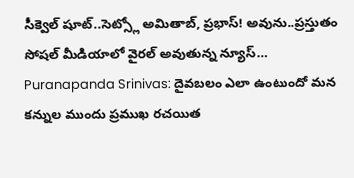సీక్వెల్ షూట్..సెట్స్లో అమితాబ్, ప్రభాస్! అవును..ప్రస్తుతం సోషల్ మీడియాలో వైరల్ అవుతున్న న్యూస్…
Puranapanda Srinivas: దైవబలం ఎలా ఉంటుందో మన కన్నుల ముందు ప్రముఖ రచయిత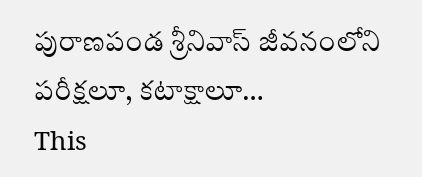పురాణపండ శ్రీనివాస్ జీవనంలోని పరీక్షలూ, కటాక్షాలూ…
This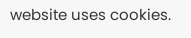website uses cookies.